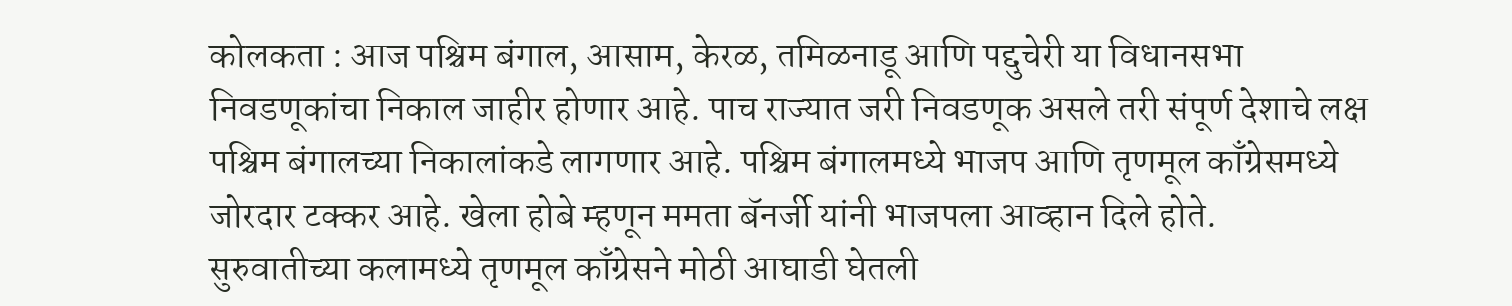कोलकता : आज पश्चिम बंगाल, आसाम, केरळ, तमिळनाडू आणि पद्दुचेरी या विधानसभा निवडणूकांचा निकाल जाहीर होणार आहे. पाच राज्यात जरी निवडणूक असले तरी संपूर्ण देशाचे लक्ष पश्चिम बंगालच्या निकालांकडे लागणार आहे. पश्चिम बंगालमध्ये भाजप आणि तृणमूल काँग्रेसमध्ये जोरदार टक्कर आहे. खेला होबे म्हणून ममता बॅनर्जी यांनी भाजपला आव्हान दिले होते.
सुरुवातीच्या कलामध्ये तृणमूल काँग्रेसने मोठी आघाडी घेतली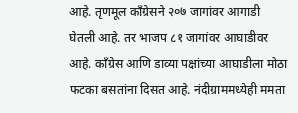आहे. तृणमूल काँग्रेसने २०७ जागांवर आगाडी घेतली आहे. तर भाजप ८१ जागांवर आघाडीवर आहे. काँग्रेस आणि डाव्या पक्षांच्या आघाडीला मोठा फटका बसतांना दिसत आहे. नंदीग्राममध्येही ममता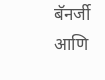बॅनर्जी आणि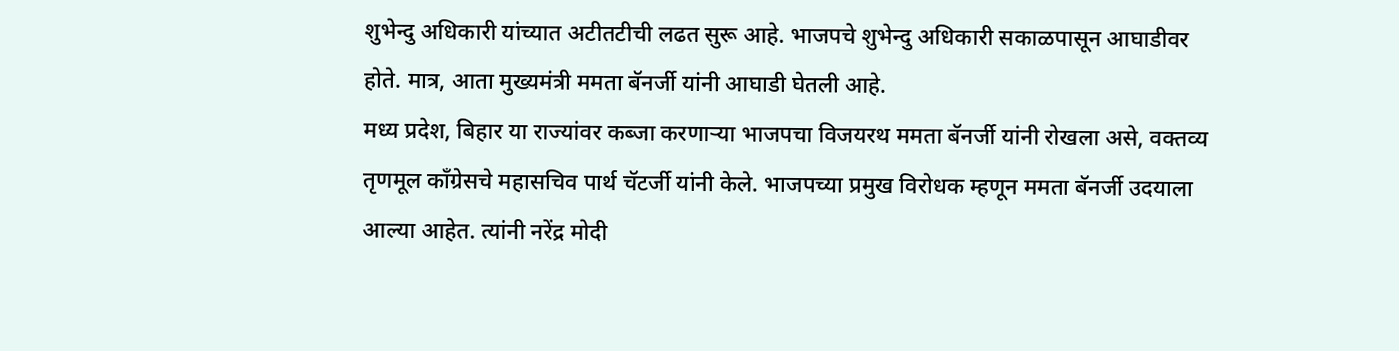शुभेन्दु अधिकारी यांच्यात अटीतटीची लढत सुरू आहे. भाजपचे शुभेन्दु अधिकारी सकाळपासून आघाडीवर होते. मात्र, आता मुख्यमंत्री ममता बॅनर्जी यांनी आघाडी घेतली आहे.
मध्य प्रदेश, बिहार या राज्यांवर कब्जा करणाऱ्या भाजपचा विजयरथ ममता बॅनर्जी यांनी रोखला असे, वक्तव्य तृणमूल काँग्रेसचे महासचिव पार्थ चॅटर्जी यांनी केले. भाजपच्या प्रमुख विरोधक म्हणून ममता बॅनर्जी उदयाला आल्या आहेत. त्यांनी नरेंद्र मोदी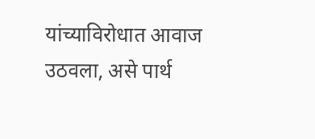यांच्याविरोधात आवाज उठवला, असे पार्थ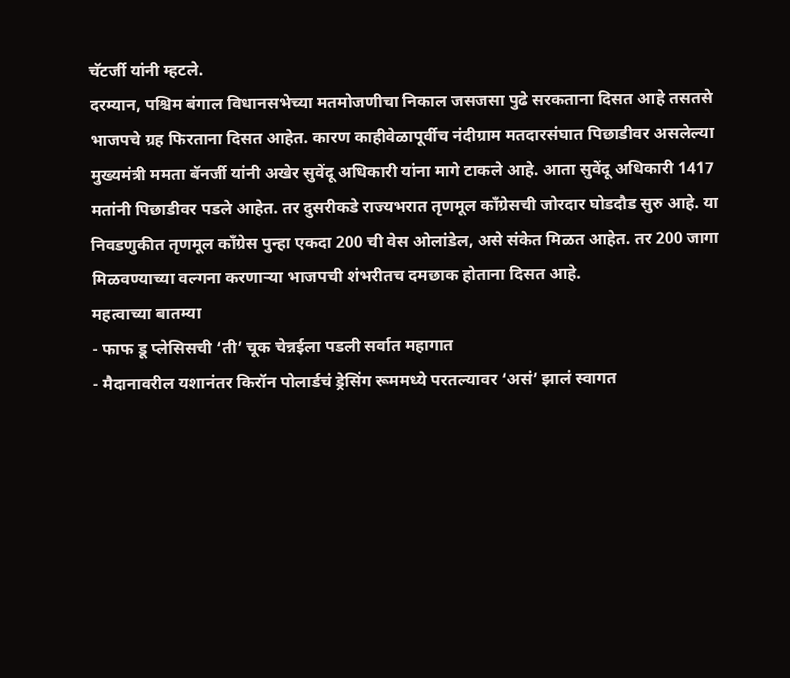चॅटर्जी यांनी म्हटले.
दरम्यान, पश्चिम बंगाल विधानसभेच्या मतमोजणीचा निकाल जसजसा पुढे सरकताना दिसत आहे तसतसे भाजपचे ग्रह फिरताना दिसत आहेत. कारण काहीवेळापूर्वीच नंदीग्राम मतदारसंघात पिछाडीवर असलेल्या मुख्यमंत्री ममता बॅनर्जी यांनी अखेर सुवेंदू अधिकारी यांना मागे टाकले आहे. आता सुवेंदू अधिकारी 1417 मतांनी पिछाडीवर पडले आहेत. तर दुसरीकडे राज्यभरात तृणमूल काँग्रेसची जोरदार घोडदौड सुरु आहे. या निवडणुकीत तृणमूल काँग्रेस पुन्हा एकदा 200 ची वेस ओलांडेल, असे संकेत मिळत आहेत. तर 200 जागा मिळवण्याच्या वल्गना करणाऱ्या भाजपची शंभरीतच दमछाक होताना दिसत आहे.
महत्वाच्या बातम्या
- फाफ डू प्लेसिसची ‘ती’ चूक चेन्नईला पडली सर्वात महागात
- मैदानावरील यशानंतर किरॉन पोलार्डचं ड्रेसिंग रूममध्ये परतल्यावर ‘असं’ झालं स्वागत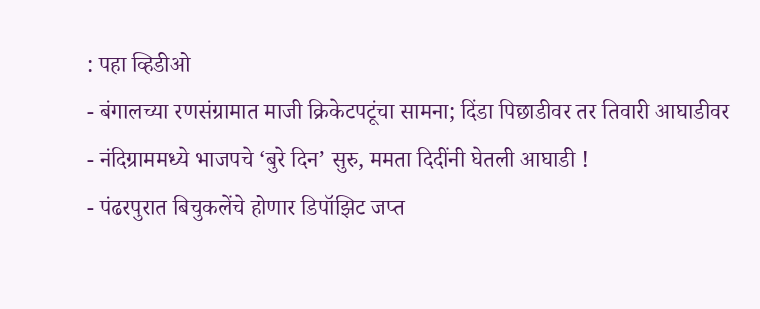: पहा व्हिडीओ
- बंगालच्या रणसंग्रामात माजी क्रिकेटपटूंचा सामना; दिंडा पिछाडीवर तर तिवारी आघाडीवर
- नंदिग्राममध्ये भाजपचे ‘बुरे दिन’ सुरु, ममता दिदींनी घेतली आघाडी !
- पंढरपुरात बिचुकलेंचे होणार डिपॉझिट जप्त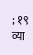; १९ व्या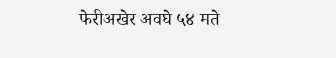फेरीअखेर अवघे ५४ मते